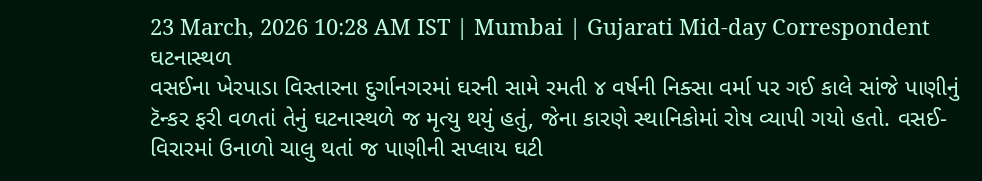23 March, 2026 10:28 AM IST | Mumbai | Gujarati Mid-day Correspondent
ઘટનાસ્થળ
વસઈના ખેરપાડા વિસ્તારના દુર્ગાનગરમાં ઘરની સામે રમતી ૪ વર્ષની નિક્સા વર્મા પર ગઈ કાલે સાંજે પાણીનું ટૅન્કર ફરી વળતાં તેનું ઘટનાસ્થળે જ મૃત્યુ થયું હતું, જેના કારણે સ્થાનિકોમાં રોષ વ્યાપી ગયો હતો. વસઈ-વિરારમાં ઉનાળો ચાલુ થતાં જ પાણીની સપ્લાય ઘટી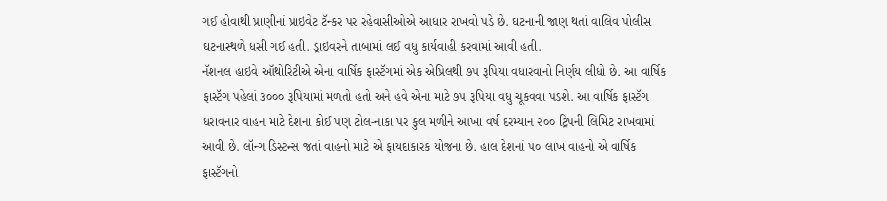ગઈ હોવાથી પ્રાણીનાં પ્રાઇવેટ ટૅન્કર પર રહેવાસીઓએ આધાર રાખવો પડે છે. ઘટનાની જાણ થતાં વાલિવ પોલીસ ઘટનાસ્થળે ધસી ગઈ હતી. ડ્રાઇવરને તાબામાં લઈ વધુ કાર્યવાહી કરવામાં આવી હતી.
નૅશનલ હાઇવે ઑથોરિટીએ એના વાર્ષિક ફાસ્ટૅગમાં એક એપ્રિલથી ૭૫ રૂપિયા વધારવાનો નિર્ણય લીધો છે. આ વાર્ષિક ફાસ્ટૅગ પહેલાં ૩૦૦૦ રૂપિયામાં મળતો હતો અને હવે એના માટે ૭૫ રૂપિયા વધુ ચૂકવવા પડશે. આ વાર્ષિક ફાસ્ટૅગ ધરાવનાર વાહન માટે દેશના કોઈ પણ ટોલ-નાકા પર કુલ મળીને આખા વર્ષ દરમ્યાન ૨૦૦ ટ્રિપની લિમિટ રાખવામાં આવી છે. લૉન્ગ ડિસ્ટન્સ જતાં વાહનો માટે એ ફાયદાકારક યોજના છે. હાલ દેશનાં ૫૦ લાખ વાહનો એ વાર્ષિક ફાસ્ટૅગનો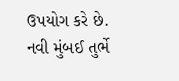ઉપયોગ કરે છે.
નવી મુંબઈ તુર્ભે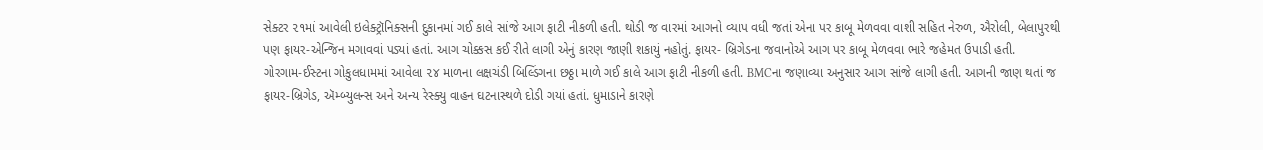સેક્ટર ૨૧માં આવેલી ઇલેક્ટ્રૉનિક્સની દુકાનમાં ગઈ કાલે સાંજે આગ ફાટી નીકળી હતી. થોડી જ વારમાં આગનો વ્યાપ વધી જતાં એના પર કાબૂ મેળવવા વાશી સહિત નેરુળ, ઐરોલી, બેલાપુરથી પણ ફાયર-એન્જિન મગાવવાં પડ્યાં હતાં. આગ ચોક્કસ કઈ રીતે લાગી એનું કારણ જાણી શકાયું નહોતું. ફાયર- બ્રિગેડના જવાનોએ આગ પર કાબૂ મેળવવા ભારે જહેમત ઉપાડી હતી.
ગોરગામ-ઈસ્ટના ગોકુલધામમાં આવેલા ૨૪ માળના લક્ષચંડી બિલ્ડિંગના છઠ્ઠા માળે ગઈ કાલે આગ ફાટી નીકળી હતી. BMCના જણાવ્યા અનુસાર આગ સાંજે લાગી હતી. આગની જાણ થતાં જ ફાયર-બ્રિગેડ, ઍમ્બ્યુલન્સ અને અન્ય રેસ્ક્યુ વાહન ઘટનાસ્થળે દોડી ગયાં હતાં. ધુમાડાને કારણે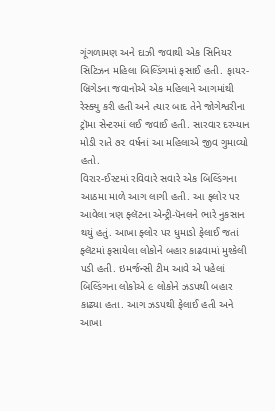ગૂંગળામણ અને દાઝી જવાથી એક સિનિયર સિટિઝન મહિલા બિલ્ડિંગમાં ફસાઈ હતી. ફાયર-બ્રિગેડના જવાનોએ એક મહિલાને આગમાંથી રેસ્ક્યુ કરી હતી અને ત્યાર બાદ તેને જોગેશ્વરીના ટ્રૉમા સેન્ટરમાં લઈ જવાઈ હતી. સારવાર દરમ્યાન મોડી રાતે ૭૨ વર્ષનાં આ મહિલાએ જીવ ગુમાવ્યો હતો.
વિરાર-ઈસ્ટમાં રવિવારે સવારે એક બિલ્ડિંગના આઠમા માળે આગ લાગી હતી. આ ફ્લોર પર આવેલા ત્રણ ફ્લૅટના એન્ટ્રી-પૅનલને ભારે નુકસાન થયું હતું. આખા ફ્લોર પર ધુમાડો ફેલાઈ જતાં ફ્લૅટમાં ફસાયેલા લોકોને બહાર કાઢવામાં મુશ્કેલી પડી હતી. ઇમર્જન્સી ટીમ આવે એ પહેલાં બિલ્ડિંગના લોકોએ ૯ લોકોને ઝડપથી બહાર કાઢ્યા હતા. આગ ઝડપથી ફેલાઈ હતી અને આખા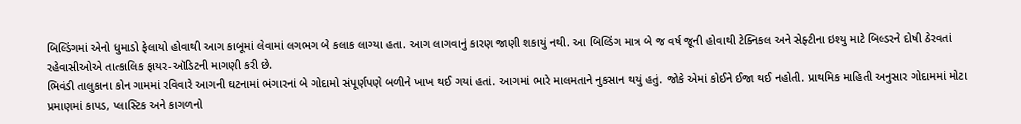બિલ્ડિંગમાં એનો ધુમાડો ફેલાયો હોવાથી આગ કાબૂમાં લેવામાં લગભગ બે કલાક લાગ્યા હતા. આગ લાગવાનું કારણ જાણી શકાયું નથી. આ બિલ્ડિંગ માત્ર બે જ વર્ષ જૂની હોવાથી ટેક્નિકલ અને સેફ્ટીના ઇશ્યુ માટે બિલ્ડરને દોષી ઠેરવતાં રહેવાસીઓએ તાત્કાલિક ફાયર-ઑડિટની માગણી કરી છે.
ભિવંડી તાલુકાના કોન ગામમાં રવિવારે આગની ઘટનામાં ભંગારનાં બે ગોદામો સંપૂર્ણપણે બળીને ખાખ થઈ ગયાં હતાં. આગમાં ભારે માલમતાને નુકસાન થયું હતું. જોકે એમાં કોઈને ઈજા થઈ નહોતી. પ્રાથમિક માહિતી અનુસાર ગોદામમાં મોટા પ્રમાણમાં કાપડ, પ્લાસ્ટિક અને કાગળનો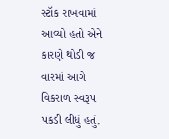સ્ટૉક રાખવામાં આવ્યો હતો એને કારણે થોડી જ વારમાં આગે વિકરાળ સ્વરૂપ પકડી લીધું હતું.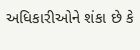અધિકારીઓને શંકા છે કે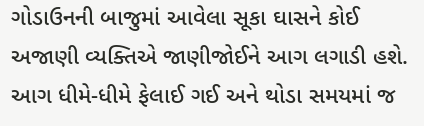ગોડાઉનની બાજુમાં આવેલા સૂકા ઘાસને કોઈ અજાણી વ્યક્તિએ જાણીજોઈને આગ લગાડી હશે. આગ ધીમે-ધીમે ફેલાઈ ગઈ અને થોડા સમયમાં જ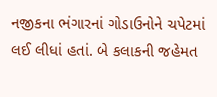નજીકના ભંગારનાં ગોડાઉનોને ચપેટમાં લઈ લીધાં હતાં. બે કલાકની જહેમત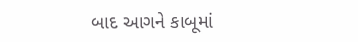બાદ આગને કાબૂમાં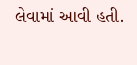લેવામાં આવી હતી.